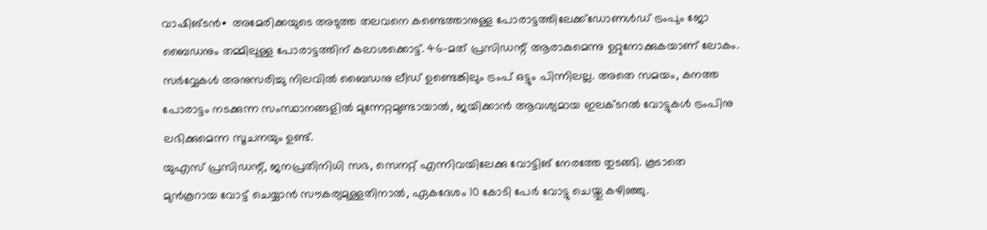വാഷിങ്ടൻ∙ അമേരിക്കയുടെ അടുത്ത തലവനെ കണ്ടെത്താനുള്ള പോരാട്ടത്തിലേക്ക്ഡോണൾഡ് ട്രംപും ജോ ബൈഡനും തമ്മിലുള്ള പോരാട്ടത്തിന് കലാശക്കൊട്ട്. 46-മത് പ്രസിഡന്റ് ആരാകുമെന്നു ഉറ്റുനോക്കുകയാണ് ലോകം.
സർവ്വേകൾ അനുസരിച്ചു നിലവിൽ ബൈഡനു ലീഡ് ഉണ്ടെങ്കിലും ട്രംപ് ഒട്ടും പിന്നിലല്ല. അതെ സമയം, കനത്ത പോരാട്ടം നടക്കുന്ന സംസ്ഥാനങ്ങളിൽ മുന്നേറ്റമുണ്ടായാൽ, ജയിക്കാൻ ആവശ്യമായ ഇലക്ടറൽ വോട്ടുകൾ ട്രംപിനു ലഭിക്കുമെന്ന സൂചനയും ഉണ്ട്.
യുഎസ് പ്രസിഡന്റ്, ജനപ്രതിനിധി സഭ, സെനറ്റ് എന്നിവയിലേക്കു വോട്ടിങ് നേരത്തേ തുടങ്ങി. കൂടാതെ മുൻകൂറായ വോട്ട് ചെയ്യാൻ സൗകര്യമുള്ളതിനാൽ, ഏകദേശം 10 കോടി പേർ വോട്ടു ചെയ്തു കഴിഞ്ഞു.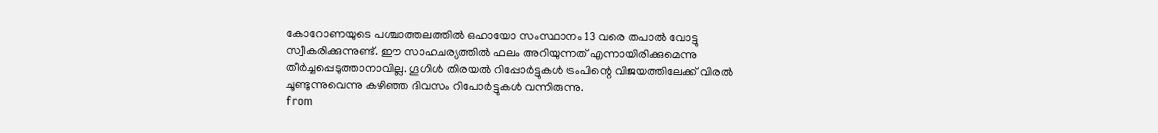കോറോണയുടെ പശ്ചാത്തലത്തിൽ ഒഹായോ സംസ്ഥാനം 13 വരെ തപാൽ വോട്ടു സ്വീകരിക്കുന്നുണ്ട്. ഈ സാഹചര്യത്തിൽ ഫലം അറിയുന്നത് എന്നായിരിക്കുമെന്നു തീർച്ചപ്പെടുത്താനാവില്ല. ഗൂഗിൾ തിരയൽ റിപ്പോർട്ടുകൾ ട്രംപിന്റെ വിജയത്തിലേക്ക് വിരൽ ചൂണ്ടുന്നുവെന്നു കഴിഞ്ഞ ദിവസം റിപോർട്ടുകൾ വന്നിരുന്നു.
from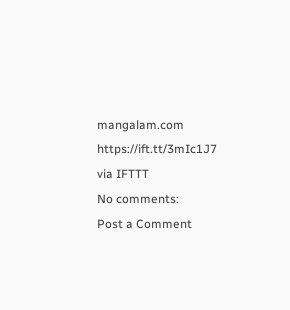mangalam.com https://ift.tt/3mIc1J7
via IFTTT
No comments:
Post a Comment